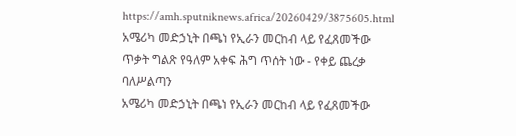https://amh.sputniknews.africa/20260429/3875605.html
አሜሪካ መድኃኒት በጫነ የኢራን መርከብ ላይ የፈጸመችው ጥቃት ግልጽ የዓለም አቀፍ ሕግ ጥሰት ነው - የቀይ ጨረቃ ባለሥልጣን
አሜሪካ መድኃኒት በጫነ የኢራን መርከብ ላይ የፈጸመችው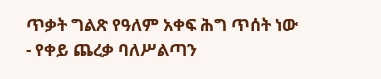ጥቃት ግልጽ የዓለም አቀፍ ሕግ ጥሰት ነው - የቀይ ጨረቃ ባለሥልጣን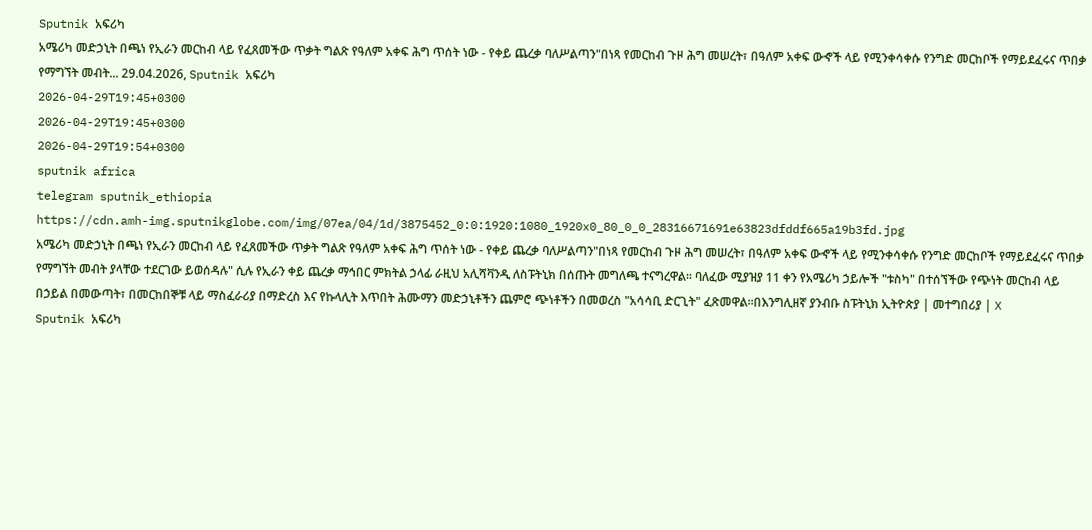Sputnik አፍሪካ
አሜሪካ መድኃኒት በጫነ የኢራን መርከብ ላይ የፈጸመችው ጥቃት ግልጽ የዓለም አቀፍ ሕግ ጥሰት ነው - የቀይ ጨረቃ ባለሥልጣን"በነጻ የመርከብ ጉዞ ሕግ መሠረት፣ በዓለም አቀፍ ውኆች ላይ የሚንቀሳቀሱ የንግድ መርከቦች የማይደፈሩና ጥበቃ የማግኘት መብት... 29.04.2026, Sputnik አፍሪካ
2026-04-29T19:45+0300
2026-04-29T19:45+0300
2026-04-29T19:54+0300
sputnik africa
telegram sputnik_ethiopia
https://cdn.amh-img.sputnikglobe.com/img/07ea/04/1d/3875452_0:0:1920:1080_1920x0_80_0_0_28316671691e63823dfddf665a19b3fd.jpg
አሜሪካ መድኃኒት በጫነ የኢራን መርከብ ላይ የፈጸመችው ጥቃት ግልጽ የዓለም አቀፍ ሕግ ጥሰት ነው - የቀይ ጨረቃ ባለሥልጣን"በነጻ የመርከብ ጉዞ ሕግ መሠረት፣ በዓለም አቀፍ ውኆች ላይ የሚንቀሳቀሱ የንግድ መርከቦች የማይደፈሩና ጥበቃ የማግኘት መብት ያላቸው ተደርገው ይወሰዳሉ" ሲሉ የኢራን ቀይ ጨረቃ ማኅበር ምክትል ኃላፊ ራዚህ አሊሻቫንዲ ለስፑትኒክ በሰጡት መግለጫ ተናግረዋል፡፡ ባለፈው ሚያዝያ 11 ቀን የአሜሪካ ኃይሎች "ቱስካ" በተሰኘችው የጭነት መርከብ ላይ በኃይል በመውጣት፣ በመርከበኞቹ ላይ ማስፈራሪያ በማድረስ እና የኩላሊት እጥበት ሕሙማን መድኃኒቶችን ጨምሮ ጭነቶችን በመወረስ "አሳሳቢ ድርጊት" ፈጽመዋል።በእንግሊዘኛ ያንብቡ ስፑትኒክ ኢትዮጵያ | መተግበሪያ | X
Sputnik አፍሪካ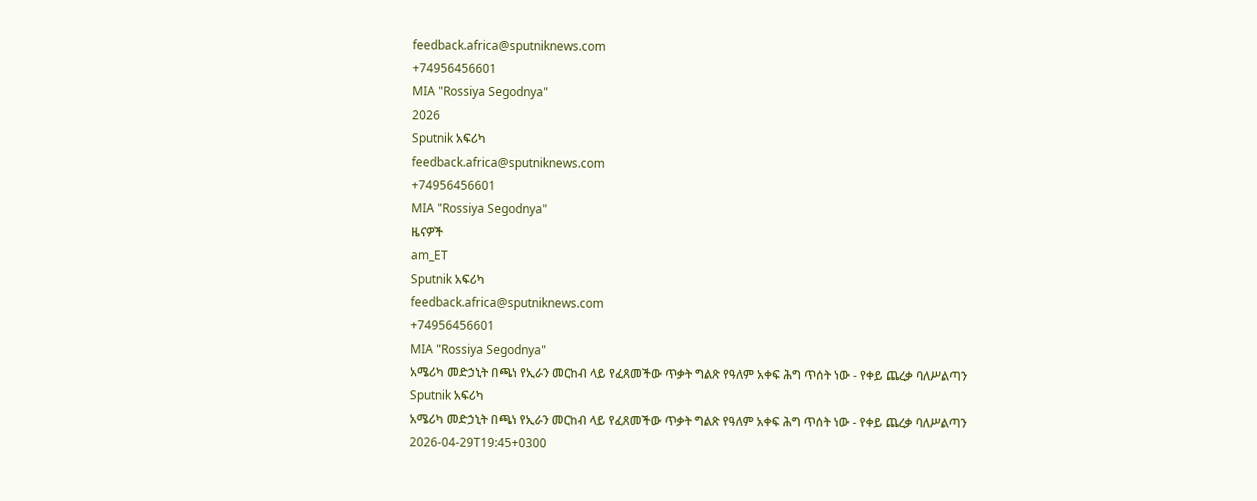feedback.africa@sputniknews.com
+74956456601
MIA "Rossiya Segodnya"
2026
Sputnik አፍሪካ
feedback.africa@sputniknews.com
+74956456601
MIA "Rossiya Segodnya"
ዜናዎች
am_ET
Sputnik አፍሪካ
feedback.africa@sputniknews.com
+74956456601
MIA "Rossiya Segodnya"
አሜሪካ መድኃኒት በጫነ የኢራን መርከብ ላይ የፈጸመችው ጥቃት ግልጽ የዓለም አቀፍ ሕግ ጥሰት ነው - የቀይ ጨረቃ ባለሥልጣን
Sputnik አፍሪካ
አሜሪካ መድኃኒት በጫነ የኢራን መርከብ ላይ የፈጸመችው ጥቃት ግልጽ የዓለም አቀፍ ሕግ ጥሰት ነው - የቀይ ጨረቃ ባለሥልጣን
2026-04-29T19:45+0300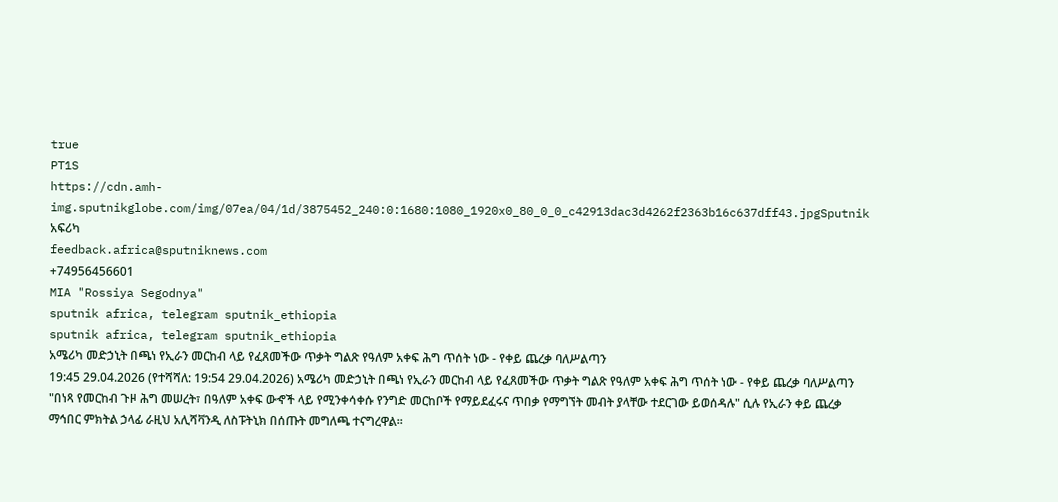true
PT1S
https://cdn.amh-img.sputnikglobe.com/img/07ea/04/1d/3875452_240:0:1680:1080_1920x0_80_0_0_c42913dac3d4262f2363b16c637dff43.jpgSputnik አፍሪካ
feedback.africa@sputniknews.com
+74956456601
MIA "Rossiya Segodnya"
sputnik africa, telegram sputnik_ethiopia
sputnik africa, telegram sputnik_ethiopia
አሜሪካ መድኃኒት በጫነ የኢራን መርከብ ላይ የፈጸመችው ጥቃት ግልጽ የዓለም አቀፍ ሕግ ጥሰት ነው - የቀይ ጨረቃ ባለሥልጣን
19:45 29.04.2026 (የተሻሻለ: 19:54 29.04.2026) አሜሪካ መድኃኒት በጫነ የኢራን መርከብ ላይ የፈጸመችው ጥቃት ግልጽ የዓለም አቀፍ ሕግ ጥሰት ነው - የቀይ ጨረቃ ባለሥልጣን
"በነጻ የመርከብ ጉዞ ሕግ መሠረት፣ በዓለም አቀፍ ውኆች ላይ የሚንቀሳቀሱ የንግድ መርከቦች የማይደፈሩና ጥበቃ የማግኘት መብት ያላቸው ተደርገው ይወሰዳሉ" ሲሉ የኢራን ቀይ ጨረቃ ማኅበር ምክትል ኃላፊ ራዚህ አሊሻቫንዲ ለስፑትኒክ በሰጡት መግለጫ ተናግረዋል፡፡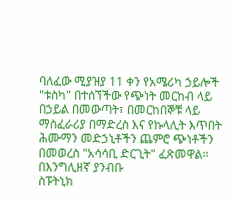ባለፈው ሚያዝያ 11 ቀን የአሜሪካ ኃይሎች "ቱስካ" በተሰኘችው የጭነት መርከብ ላይ በኃይል በመውጣት፣ በመርከበኞቹ ላይ ማስፈራሪያ በማድረስ እና የኩላሊት እጥበት ሕሙማን መድኃኒቶችን ጨምሮ ጭነቶችን በመወረስ "አሳሳቢ ድርጊት" ፈጽመዋል።
በእንግሊዘኛ ያንብቡ
ስፑትኒክ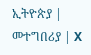ኢትዮጵያ | መተግበሪያ | X